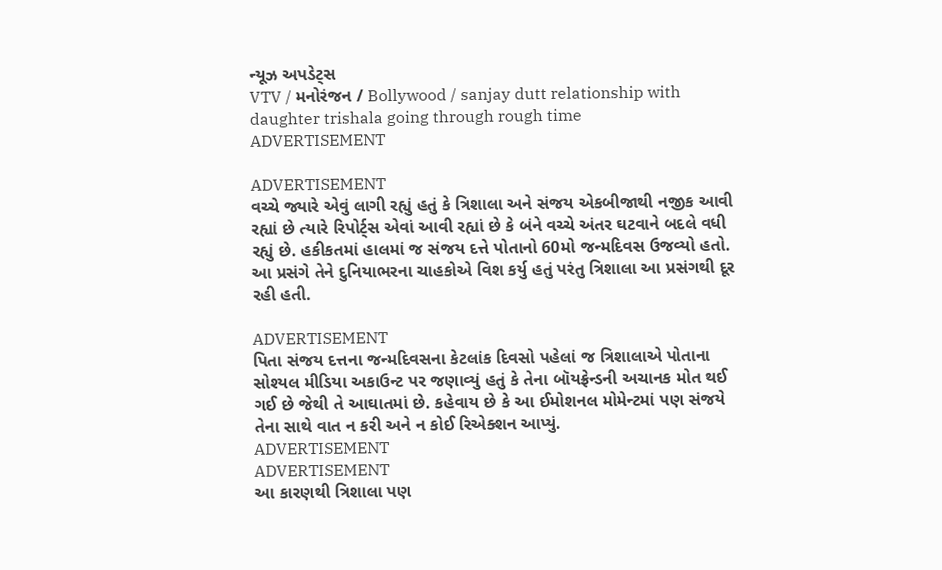ન્યૂઝ અપડેટ્સ
VTV / મનોરંજન / Bollywood / sanjay dutt relationship with daughter trishala going through rough time
ADVERTISEMENT

ADVERTISEMENT
વચ્ચે જ્યારે એવું લાગી રહ્યું હતું કે ત્રિશાલા અને સંજય એકબીજાથી નજીક આવી રહ્યાં છે ત્યારે રિપોર્ટ્સ એવાં આવી રહ્યાં છે કે બંને વચ્ચે અંતર ઘટવાને બદલે વધી રહ્યું છે. હકીકતમાં હાલમાં જ સંજય દત્તે પોતાનો 60મો જન્મદિવસ ઉજવ્યો હતો. આ પ્રસંગે તેને દુનિયાભરના ચાહકોએ વિશ કર્યુ હતું પરંતુ ત્રિશાલા આ પ્રસંગથી દૂર રહી હતી.

ADVERTISEMENT
પિતા સંજય દત્તના જન્મદિવસના કેટલાંક દિવસો પહેલાં જ ત્રિશાલાએ પોતાના સોશ્યલ મીડિયા અકાઉન્ટ પર જણાવ્યું હતું કે તેના બૉયફ્રેન્ડની અચાનક મોત થઈ ગઈ છે જેથી તે આઘાતમાં છે. કહેવાય છે કે આ ઈમોશનલ મોમેન્ટમાં પણ સંજયે તેના સાથે વાત ન કરી અને ન કોઈ રિએક્શન આપ્યું.
ADVERTISEMENT
ADVERTISEMENT
આ કારણથી ત્રિશાલા પણ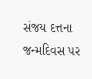સંજય દત્તના જન્મદિવસ પર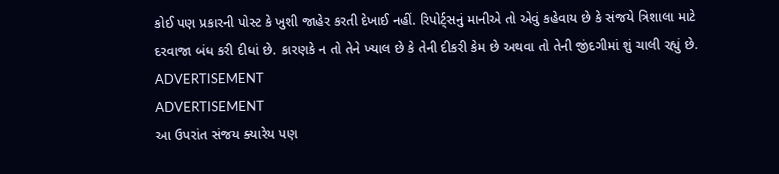કોઈ પણ પ્રકારની પોસ્ટ કે ખુશી જાહેર કરતી દેખાઈ નહીં. રિપોર્ટ્સનું માનીએ તો એવું કહેવાય છે કે સંજયે ત્રિશાલા માટે દરવાજા બંધ કરી દીધાં છે. કારણકે ન તો તેને ખ્યાલ છે કે તેની દીકરી કેમ છે અથવા તો તેની જીંદગીમાં શું ચાલી રહ્યું છે.
ADVERTISEMENT
ADVERTISEMENT
આ ઉપરાંત સંજય ક્યારેય પણ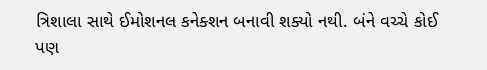ત્રિશાલા સાથે ઈમોશનલ કનેક્શન બનાવી શક્યો નથી. બંને વચ્ચે કોઈ પણ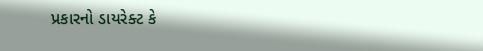પ્રકારનો ડાયરેક્ટ કે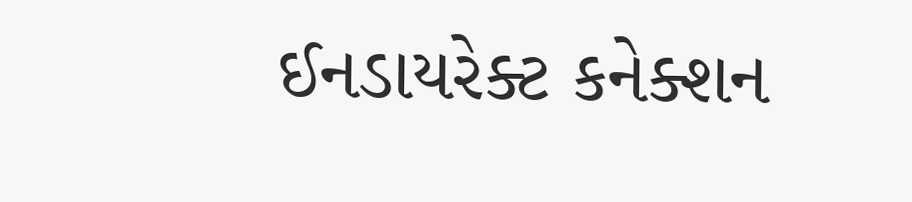ઈનડાયરેક્ટ કનેક્શન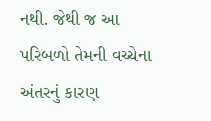નથી. જેથી જ આ પરિબળો તેમની વચ્ચેના અંતરનું કારણ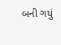બની ગયું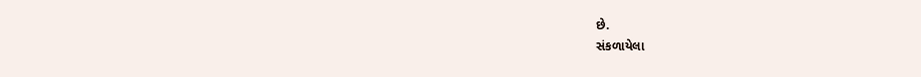છે.
સંકળાયેલા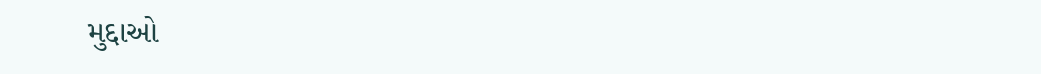મુદ્દાઓ